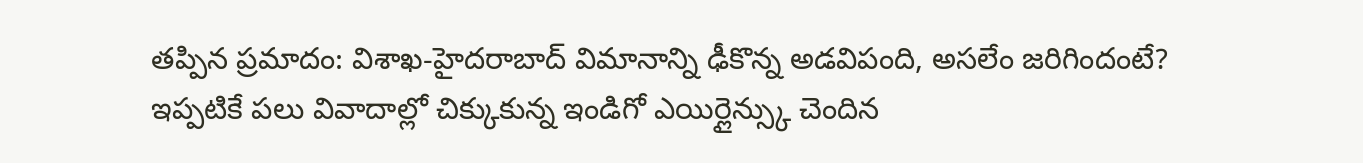తప్పిన ప్రమాదం: విశాఖ-హైదరాబాద్ విమానాన్ని ఢీకొన్న అడవిపంది, అసలేం జరిగిందంటే?
ఇప్పటికే పలు వివాదాల్లో చిక్కుకున్న ఇండిగో ఎయిర్లైన్స్కు చెందిన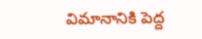విమానానికి పెద్ద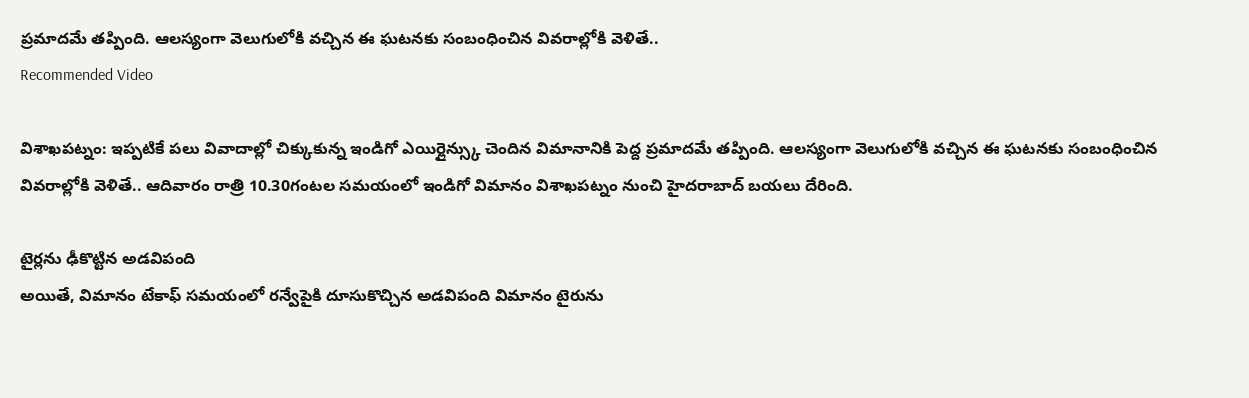ప్రమాదమే తప్పింది. ఆలస్యంగా వెలుగులోకి వచ్చిన ఈ ఘటనకు సంబంధించిన వివరాల్లోకి వెళితే..
Recommended Video

విశాఖపట్నం: ఇప్పటికే పలు వివాదాల్లో చిక్కుకున్న ఇండిగో ఎయిర్లైన్స్కు చెందిన విమానానికి పెద్ద ప్రమాదమే తప్పింది. ఆలస్యంగా వెలుగులోకి వచ్చిన ఈ ఘటనకు సంబంధించిన వివరాల్లోకి వెళితే.. ఆదివారం రాత్రి 10.30గంటల సమయంలో ఇండిగో విమానం విశాఖపట్నం నుంచి హైదరాబాద్ బయలు దేరింది.

టైర్లను ఢీకొట్టిన అడవిపంది
అయితే, విమానం టేకాఫ్ సమయంలో రన్వేపైకి దూసుకొచ్చిన అడవిపంది విమానం టైరును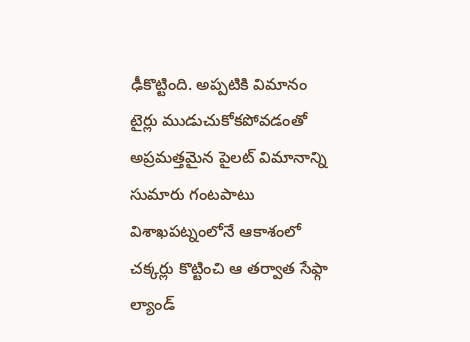ఢీకొట్టింది. అప్పటికి విమానం టైర్లు ముడుచుకోకపోవడంతో అప్రమత్తమైన పైలట్ విమానాన్ని సుమారు గంటపాటు విశాఖపట్నంలోనే ఆకాశంలో చక్కర్లు కొట్టించి ఆ తర్వాత సేఫ్గా ల్యాండ్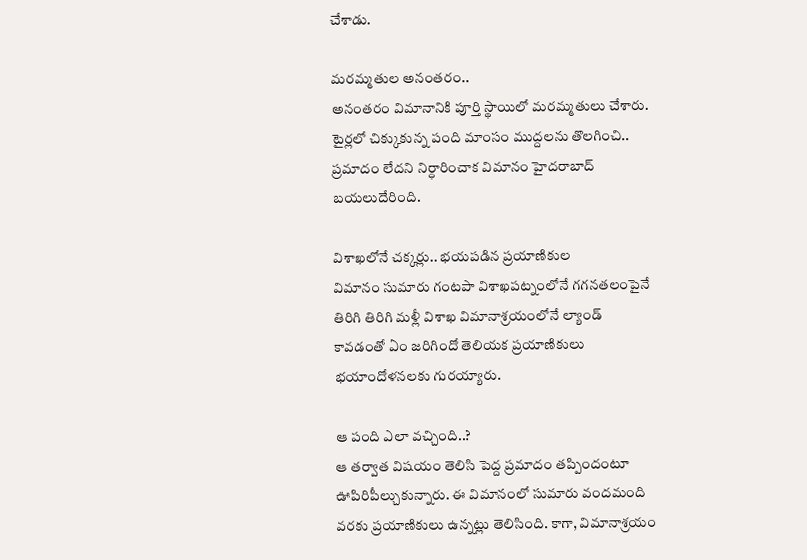చేశాడు.

మరమ్మతుల అనంతరం..
అనంతరం విమానానికి పూర్తి స్థాయిలో మరమ్మతులు చేశారు. టైర్లలో చిక్కుకున్న పంది మాంసం ముద్దలను తొలగించి.. ప్రమాదం లేదని నిర్ధారించాక విమానం హైదరాబాద్ బయలుదేరింది.

విశాఖలోనే చక్కర్లు.. భయపడిన ప్రయాణికుల
విమానం సుమారు గంటపా విశాఖపట్నంలోనే గగనతలంపైనే తిరిగి తిరిగి మళ్లీ విశాఖ విమానాశ్రయంలోనే ల్యాండ్ కావడంతో ఏం జరిగిందో తెలియక ప్రయాణికులు భయాందోళనలకు గురయ్యారు.

ఆ పంది ఎలా వచ్చింది..?
ఆ తర్వాత విషయం తెలిసి పెద్ద ప్రమాదం తప్పిందంటూ ఊపిరిపీల్చుకున్నారు. ఈ విమానంలో సుమారు వందమంది వరకు ప్రయాణికులు ఉన్నట్లు తెలిసింది. కాగా, విమానాశ్రయం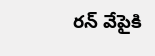రన్ వేపైకి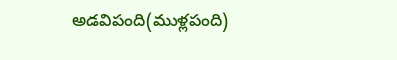అడవిపంది(ముళ్లపంది)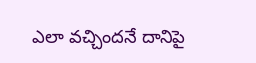ఎలా వచ్చిందనే దానిపై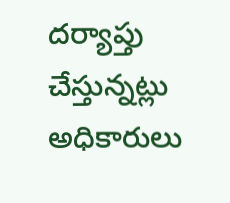దర్యాప్తు చేస్తున్నట్లు అధికారులు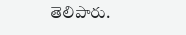తెలిపారు.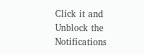Click it and Unblock the Notifications